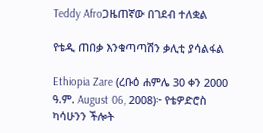Teddy Afroጋዜጠኛው በገደብ ተለቋል

የቴዲ ጠበቃ እንቁጣጣሽን ቃሊቲ ያሳልፋል

Ethiopia Zare (ረቡዕ ሐምሌ 30 ቀን 2000 ዓ.ም. August 06, 2008)፦ የቴዎድሮስ ካሳሁንን ችሎት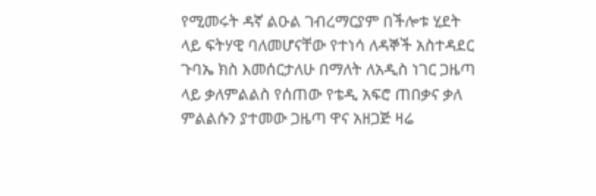የሚመሩት ዳኛ ልዑል ገብረማርያም በችሎቱ ሂደት ላይ ፍትሃዊ ባለመሆናቸው የተነሳ ለዳኞች አስተዳደር ጉባኤ ክስ እመሰርታለሁ በማለት ለአዲስ ነገር ጋዜጣ ላይ ቃለምልልስ የሰጠው የቴዲ አፍሮ ጠበቃና ቃለ ምልልሱን ያተመው ጋዜጣ ዋና አዘጋጅ ዛሬ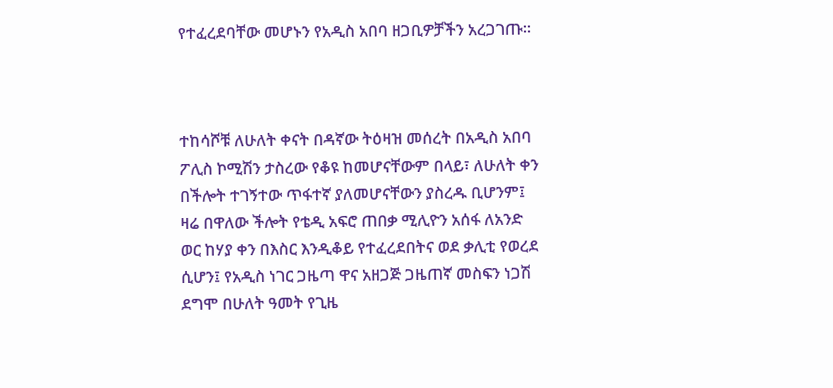የተፈረደባቸው መሆኑን የአዲስ አበባ ዘጋቢዎቻችን አረጋገጡ።



ተከሳሾቹ ለሁለት ቀናት በዳኛው ትዕዛዝ መሰረት በአዲስ አበባ ፖሊስ ኮሚሽን ታስረው የቆዩ ከመሆናቸውም በላይ፣ ለሁለት ቀን በችሎት ተገኝተው ጥፋተኛ ያለመሆናቸውን ያስረዱ ቢሆንም፤ ዛሬ በዋለው ችሎት የቴዲ አፍሮ ጠበቃ ሚሊዮን አሰፋ ለአንድ ወር ከሃያ ቀን በእስር እንዲቆይ የተፈረደበትና ወደ ቃሊቲ የወረደ ሲሆን፤ የአዲስ ነገር ጋዜጣ ዋና አዘጋጅ ጋዜጠኛ መስፍን ነጋሽ ደግሞ በሁለት ዓመት የጊዜ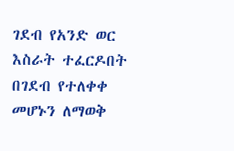ገደብ የአንድ ወር እስራት ተፈርዶበት በገደብ የተለቀቀ መሆኑን ለማወቅ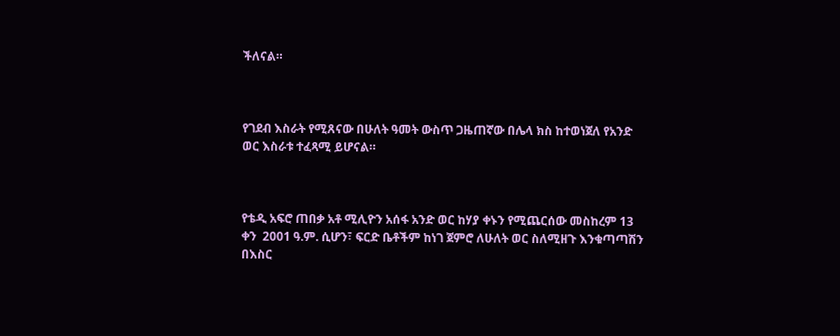ችለናል።



የገደብ እስራት የሚጸናው በሁለት ዓመት ውስጥ ጋዜጠኛው በሌላ ክስ ከተወነጀለ የአንድ ወር እስራቱ ተፈጻሚ ይሆናል።



የቴዲ አፍሮ ጠበቃ አቶ ሚሊዮን አሰፋ አንድ ወር ከሃያ ቀኑን የሚጨርሰው መስከረም 13 ቀን  2001 ዓ.ም. ሲሆን፣ ፍርድ ቤቶችም ከነገ ጀምሮ ለሁለት ወር ስለሚዘጉ እንቁጣጣሽን በእስር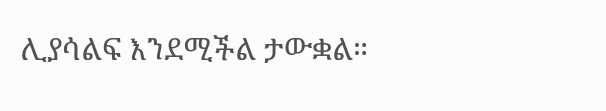ሊያሳልፍ እንደሚችል ታውቋል።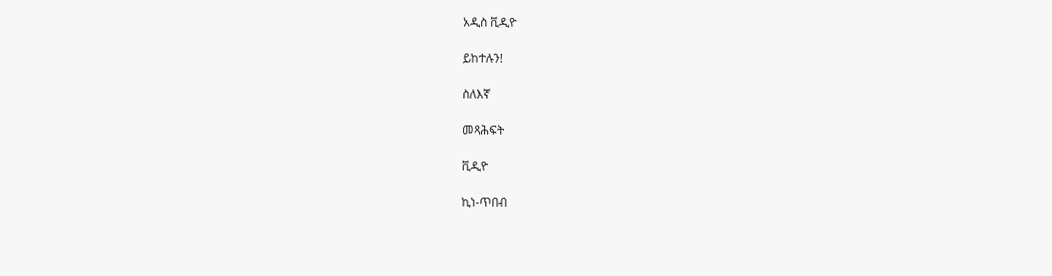አዲስ ቪዲዮ

ይከተሉን!

ስለእኛ

መጻሕፍት

ቪዲዮ

ኪነ-ጥበብ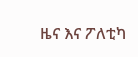ዜና እና ፖለቲካ